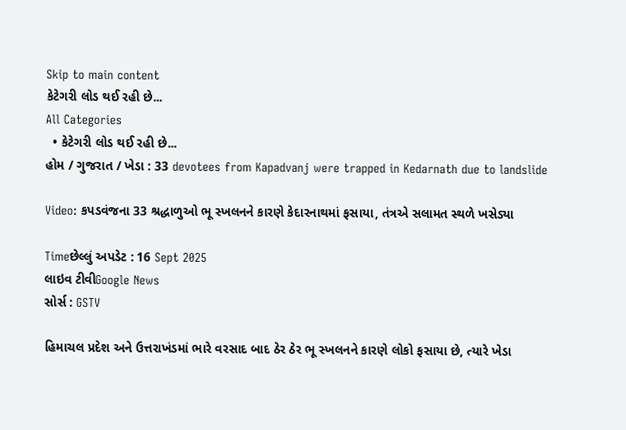Skip to main content
કેટેગરી લોડ થઈ રહી છે...
All Categories
  • કેટેગરી લોડ થઈ રહી છે...
હોમ / ગુજરાત / ખેડા : 33 devotees from Kapadvanj were trapped in Kedarnath due to landslide

Video: કપડવંજના 33 શ્રદ્ધાળુઓ ભૂ સ્ખલનને કારણે કેદારનાથમાં ફસાયા, તંત્રએ સલામત સ્થળે ખસેડ્યા

Timeછેલ્લું અપડેટ : 16 Sept 2025
લાઇવ ટીવીGoogle News
સોર્સ : GSTV

હિમાચલ પ્રદેશ અને ઉત્તરાખંડમાં ભારે વરસાદ બાદ ઠેર ઠેર ભૂ સ્ખલનને કારણે લોકો ફસાયા છે, ત્યારે ખેડા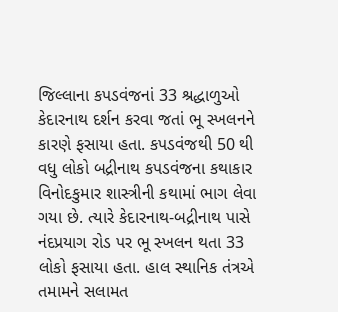જિલ્લાના કપડવંજનાં 33 શ્રદ્ધાળુઓ કેદારનાથ દર્શન કરવા જતાં ભૂ સ્ખલનને કારણે ફસાયા હતા. કપડવંજથી 50 થી વધુ લોકો બદ્રીનાથ કપડવંજના કથાકાર વિનોદકુમાર શાસ્ત્રીની કથામાં ભાગ લેવા ગયા છે. ત્યારે કેદારનાથ-બદ્રીનાથ પાસે નંદપ્રયાગ રોડ પર ભૂ સ્ખલન થતા 33 લોકો ફસાયા હતા. હાલ સ્થાનિક તંત્રએ તમામને સલામત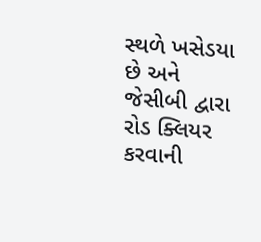સ્થળે ખસેડયા છે અને જેસીબી દ્વારા રોડ ક્લિયર કરવાની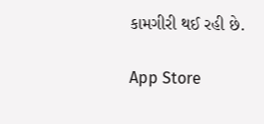કામગીરી થઈ રહી છે.

App Store